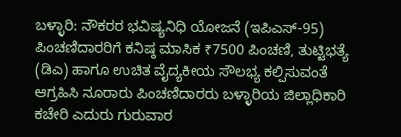ಬಳ್ಳಾರಿ: ನೌಕರರ ಭವಿಷ್ಯನಿಧಿ ಯೋಜನೆ (ಇಪಿಎಸ್-95) ಪಿಂಚಣಿದಾರರಿಗೆ ಕನಿಷ್ಠ ಮಾಸಿಕ ₹7500 ಪಿಂಚಣಿ, ತುಟ್ಟಿಭತ್ಯೆ (ಡಿಎ) ಹಾಗೂ ಉಚಿತ ವೈದ್ಯಕೀಯ ಸೌಲಭ್ಯ ಕಲ್ಪಿಸುವಂತೆ ಆಗ್ರಹಿಸಿ ನೂರಾರು ಪಿಂಚಣಿದಾರರು ಬಳ್ಳಾರಿಯ ಜಿಲ್ಲಾಧಿಕಾರಿ ಕಚೇರಿ ಎದುರು ಗುರುವಾರ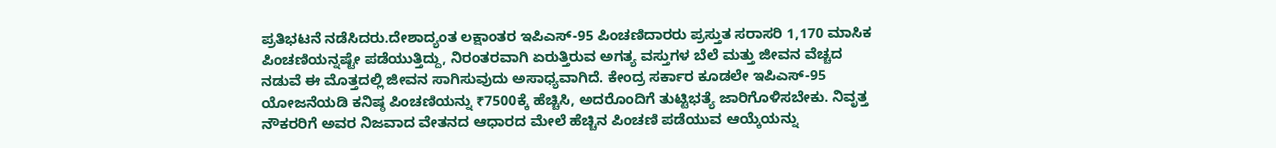ಪ್ರತಿಭಟನೆ ನಡೆಸಿದರು.ದೇಶಾದ್ಯಂತ ಲಕ್ಷಾಂತರ ಇಪಿಎಸ್-95 ಪಿಂಚಣಿದಾರರು ಪ್ರಸ್ತುತ ಸರಾಸರಿ 1,170 ಮಾಸಿಕ ಪಿಂಚಣಿಯನ್ನಷ್ಟೇ ಪಡೆಯುತ್ತಿದ್ದು, ನಿರಂತರವಾಗಿ ಏರುತ್ತಿರುವ ಅಗತ್ಯ ವಸ್ತುಗಳ ಬೆಲೆ ಮತ್ತು ಜೀವನ ವೆಚ್ಚದ ನಡುವೆ ಈ ಮೊತ್ತದಲ್ಲಿ ಜೀವನ ಸಾಗಿಸುವುದು ಅಸಾಧ್ಯವಾಗಿದೆ. ಕೇಂದ್ರ ಸರ್ಕಾರ ಕೂಡಲೇ ಇಪಿಎಸ್-95 ಯೋಜನೆಯಡಿ ಕನಿಷ್ಠ ಪಿಂಚಣಿಯನ್ನು ₹7500ಕ್ಕೆ ಹೆಚ್ಚಿಸಿ, ಅದರೊಂದಿಗೆ ತುಟ್ಟಿಭತ್ಯೆ ಜಾರಿಗೊಳಿಸಬೇಕು. ನಿವೃತ್ತ ನೌಕರರಿಗೆ ಅವರ ನಿಜವಾದ ವೇತನದ ಆಧಾರದ ಮೇಲೆ ಹೆಚ್ಚಿನ ಪಿಂಚಣಿ ಪಡೆಯುವ ಆಯ್ಕೆಯನ್ನು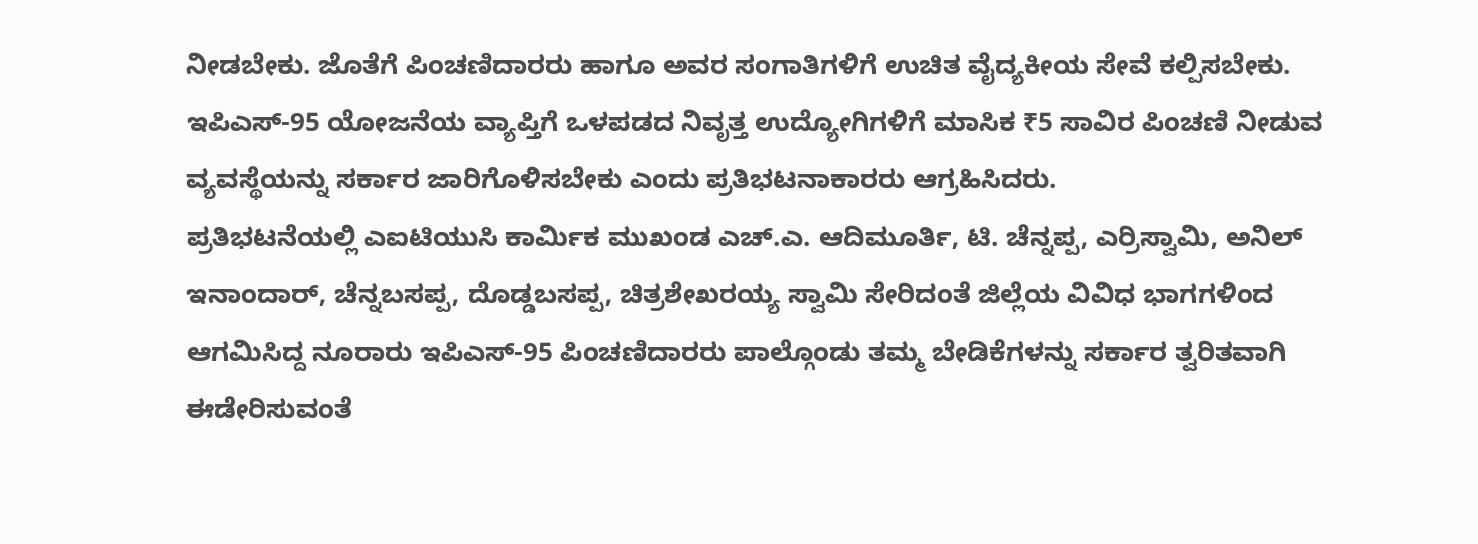ನೀಡಬೇಕು. ಜೊತೆಗೆ ಪಿಂಚಣಿದಾರರು ಹಾಗೂ ಅವರ ಸಂಗಾತಿಗಳಿಗೆ ಉಚಿತ ವೈದ್ಯಕೀಯ ಸೇವೆ ಕಲ್ಪಿಸಬೇಕು. ಇಪಿಎಸ್-95 ಯೋಜನೆಯ ವ್ಯಾಪ್ತಿಗೆ ಒಳಪಡದ ನಿವೃತ್ತ ಉದ್ಯೋಗಿಗಳಿಗೆ ಮಾಸಿಕ ₹5 ಸಾವಿರ ಪಿಂಚಣಿ ನೀಡುವ ವ್ಯವಸ್ಥೆಯನ್ನು ಸರ್ಕಾರ ಜಾರಿಗೊಳಿಸಬೇಕು ಎಂದು ಪ್ರತಿಭಟನಾಕಾರರು ಆಗ್ರಹಿಸಿದರು.
ಪ್ರತಿಭಟನೆಯಲ್ಲಿ ಎಐಟಿಯುಸಿ ಕಾರ್ಮಿಕ ಮುಖಂಡ ಎಚ್.ಎ. ಆದಿಮೂರ್ತಿ, ಟಿ. ಚೆನ್ನಪ್ಪ, ಎರ್ರಿಸ್ವಾಮಿ, ಅನಿಲ್ ಇನಾಂದಾರ್, ಚೆನ್ನಬಸಪ್ಪ, ದೊಡ್ಡಬಸಪ್ಪ, ಚಿತ್ರಶೇಖರಯ್ಯ ಸ್ವಾಮಿ ಸೇರಿದಂತೆ ಜಿಲ್ಲೆಯ ವಿವಿಧ ಭಾಗಗಳಿಂದ ಆಗಮಿಸಿದ್ದ ನೂರಾರು ಇಪಿಎಸ್-95 ಪಿಂಚಣಿದಾರರು ಪಾಲ್ಗೊಂಡು ತಮ್ಮ ಬೇಡಿಕೆಗಳನ್ನು ಸರ್ಕಾರ ತ್ವರಿತವಾಗಿ ಈಡೇರಿಸುವಂತೆ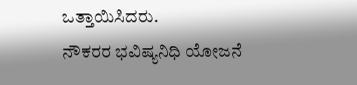ಒತ್ತಾಯಿಸಿದರು.
ನೌಕರರ ಭವಿಷ್ಯನಿಧಿ ಯೋಜನೆ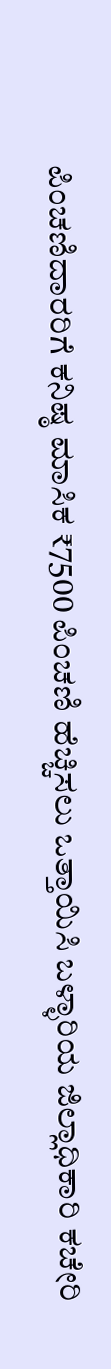ಪಿಂಚಣಿದಾರರಿಗೆ ಕನಿಷ್ಠ ಮಾಸಿಕ ₹7500 ಪಿಂಚಣಿ ಹೆಚ್ಚಿಸಲು ಒತ್ತಾಯಿಸಿ ಬಳ್ಳಾರಿಯ ಜಿಲ್ಲಾಧಿಕಾರಿ ಕಚೇರಿ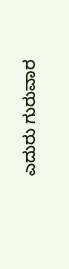ಎದುರು ಗುರುವಾರ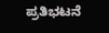ಪ್ರತಿಭಟನೆ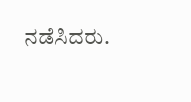ನಡೆಸಿದರು.